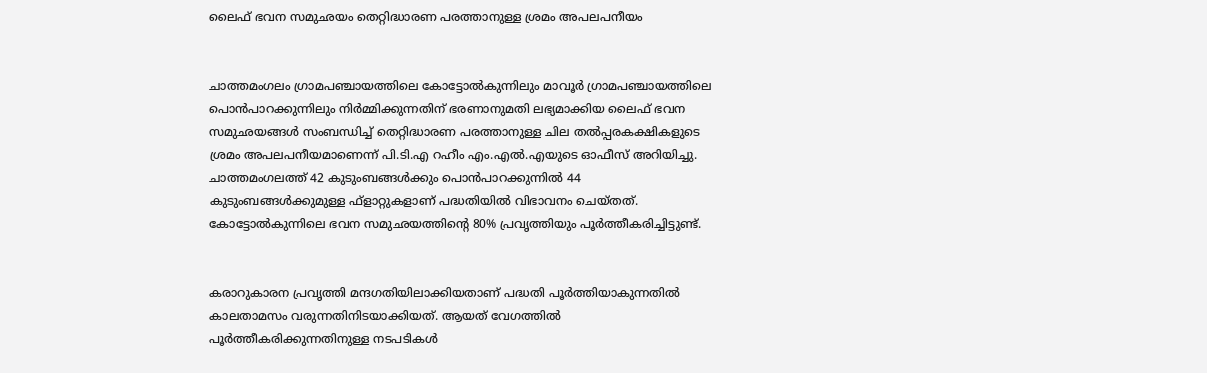ലൈഫ് ഭവന സമുഛയം തെറ്റിദ്ധാരണ പരത്താനുള്ള ശ്രമം അപലപനീയം


ചാത്തമംഗലം ഗ്രാമപഞ്ചായത്തിലെ കോട്ടോല്‍കുന്നിലും മാവൂര്‍ ഗ്രാമപഞ്ചായത്തിലെ പൊന്‍പാറക്കുന്നിലും നിര്‍മ്മിക്കുന്നതിന് ഭരണാനുമതി ലഭ്യമാക്കിയ ലൈഫ് ഭവന സമുഛയങ്ങള്‍ സംബന്ധിച്ച് തെറ്റിദ്ധാരണ പരത്താനുള്ള ചില തല്‍പ്പരകക്ഷികളുടെ ശ്രമം അപലപനീയമാണെന്ന് പി.ടി.എ റഹീം എം.എല്‍.എയുടെ ഓഫീസ് അറിയിച്ചു. ചാത്തമംഗലത്ത് 42 കുടുംബങ്ങള്‍ക്കും പൊന്‍പാറക്കുന്നില്‍ 44 കുടുംബങ്ങള്‍ക്കുമുള്ള ഫ്ളാറ്റുകളാണ് പദ്ധതിയില്‍ വിഭാവനം ചെയ്തത്. കോട്ടോല്‍കുന്നിലെ ഭവന സമുഛയത്തിന്‍റെ 80% പ്രവൃത്തിയും പൂര്‍ത്തീകരിച്ചിട്ടുണ്ട്.


കരാറുകാരന പ്രവൃത്തി മന്ദഗതിയിലാക്കിയതാണ് പദ്ധതി പൂര്‍ത്തിയാകുന്നതില്‍ കാലതാമസം വരുന്നതിനിടയാക്കിയത്. ആയത് വേഗത്തില്‍ പൂര്‍ത്തീകരിക്കുന്നതിനുള്ള നടപടികള്‍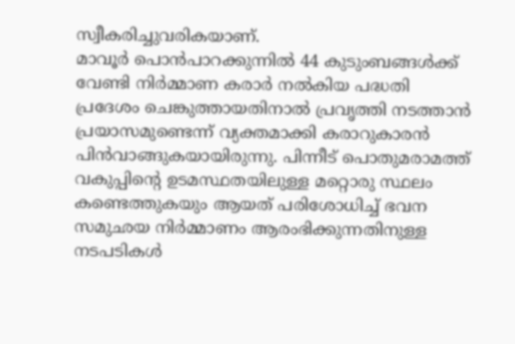സ്വീകരിച്ചുവരികയാണ്.
മാവൂര്‍ പൊന്‍പാറക്കുന്നില്‍ 44 കുടുംബങ്ങള്‍ക്ക് വേണ്ടി നിര്‍മ്മാണ കരാര്‍ നല്‍കിയ പദ്ധതി പ്രദേശം ചെങ്കുത്തായതിനാല്‍ പ്രവൃത്തി നടത്താന്‍ പ്രയാസമുണ്ടെന്ന് വ്യക്തമാക്കി കരാറുകാരന്‍ പിന്‍വാങ്ങുകയായിരുന്നു. പിന്നീട് പൊതുമരാമത്ത് വകുപ്പിന്‍റെ ഉടമസ്ഥതയിലുള്ള മറ്റൊരു സ്ഥലം കണ്ടെത്തുകയും ആയത് പരിശോധിച്ച് ഭവന സമുഛയ നിര്‍മ്മാണം ആരംഭിക്കുന്നതിനുള്ള നടപടികള്‍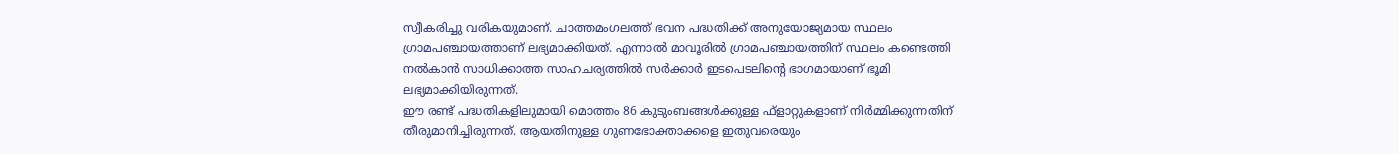സ്വീകരിച്ചു വരികയുമാണ്. ചാത്തമംഗലത്ത് ഭവന പദ്ധതിക്ക് അനുയോജ്യമായ സ്ഥലം ഗ്രാമപഞ്ചായത്താണ് ലഭ്യമാക്കിയത്. എന്നാല്‍ മാവൂരില്‍ ഗ്രാമപഞ്ചായത്തിന് സ്ഥലം കണ്ടെത്തി നല്‍കാന്‍ സാധിക്കാത്ത സാഹചര്യത്തില്‍ സര്‍ക്കാര്‍ ഇടപെടലിന്‍റെ ഭാഗമായാണ് ഭൂമി ലഭ്യമാക്കിയിരുന്നത്.
ഈ രണ്ട് പദ്ധതികളിലുമായി മൊത്തം 86 കുടുംബങ്ങള്‍ക്കുള്ള ഫ്ളാറ്റുകളാണ് നിര്‍മ്മിക്കുന്നതിന് തീരുമാനിച്ചിരുന്നത്. ആയതിനുള്ള ഗുണഭോക്താക്കളെ ഇതുവരെയും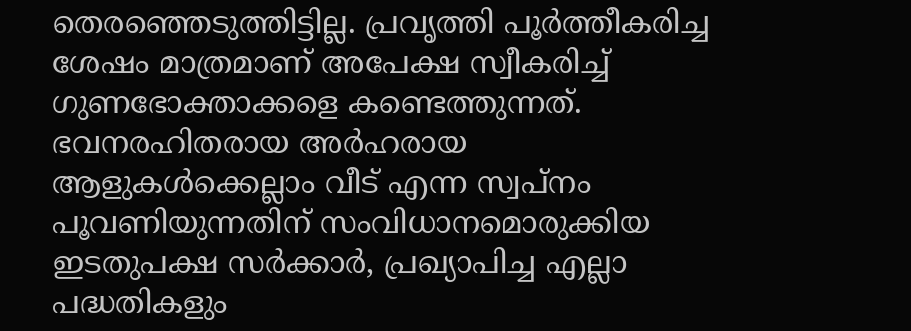തെരഞ്ഞെടുത്തിട്ടില്ല. പ്രവൃത്തി പൂര്‍ത്തീകരിച്ച ശേഷം മാത്രമാണ് അപേക്ഷ സ്വീകരിച്ച് ഗുണഭോക്താക്കളെ കണ്ടെത്തുന്നത്. ഭവനരഹിതരായ അര്‍ഹരായ ആളുകള്‍ക്കെല്ലാം വീട് എന്ന സ്വപ്നം പൂവണിയുന്നതിന് സംവിധാനമൊരുക്കിയ ഇടതുപക്ഷ സര്‍ക്കാര്‍, പ്രഖ്യാപിച്ച എല്ലാ പദ്ധതികളും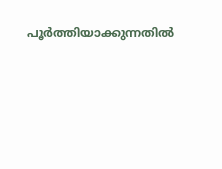പൂര്‍ത്തിയാക്കുന്നതില്‍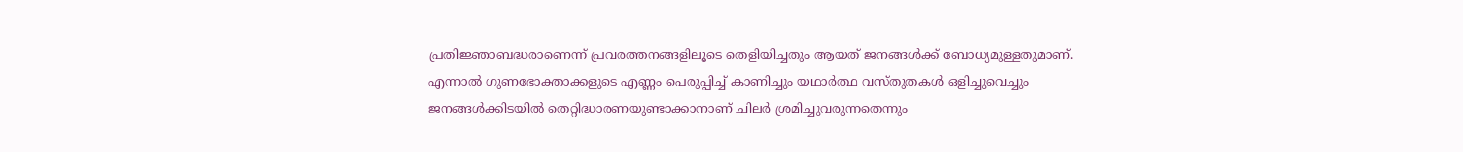പ്രതിജ്ഞാബദ്ധരാണെന്ന് പ്രവരത്തനങ്ങളിലൂടെ തെളിയിച്ചതും ആയത് ജനങ്ങള്‍ക്ക് ബോധ്യമുള്ളതുമാണ്. എന്നാല്‍ ഗുണഭോക്താക്കളുടെ എണ്ണം പെരുപ്പിച്ച് കാണിച്ചും യഥാര്‍ത്ഥ വസ്തുതകള്‍ ഒളിച്ചുവെച്ചും ജനങ്ങള്‍ക്കിടയില്‍ തെറ്റിദ്ധാരണയുണ്ടാക്കാനാണ് ചിലര്‍ ശ്രമിച്ചുവരുന്നതെന്നും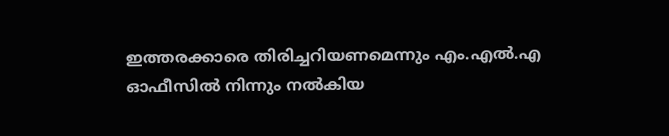ഇത്തരക്കാരെ തിരിച്ചറിയണമെന്നും എം.എല്‍.എ ഓഫീസില്‍ നിന്നും നല്‍കിയ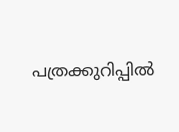പത്രക്കുറിപ്പില്‍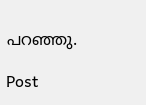പറഞ്ഞു.

Post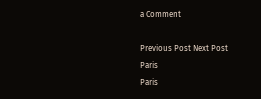a Comment

Previous Post Next Post
Paris
Paris